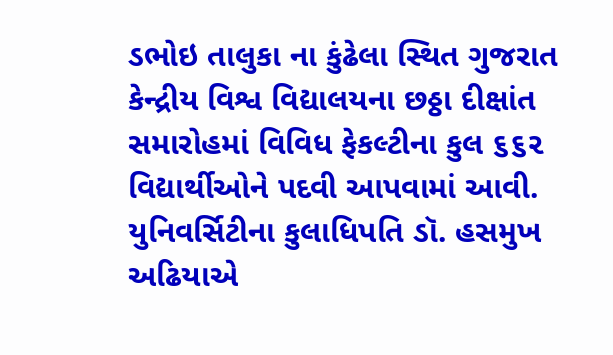ડભોઇ તાલુકા ના કુંઢેલા સ્થિત ગુજરાત કેન્દ્રીય વિશ્વ વિદ્યાલયના છઠ્ઠા દીક્ષાંત સમારોહમાં વિવિધ ફેકલ્ટીના કુલ ૬૬૨ વિદ્યાર્થીઓને પદવી આપવામાં આવી. યુનિવર્સિટીના કુલાધિપતિ ડૉ. હસમુખ અઢિયાએ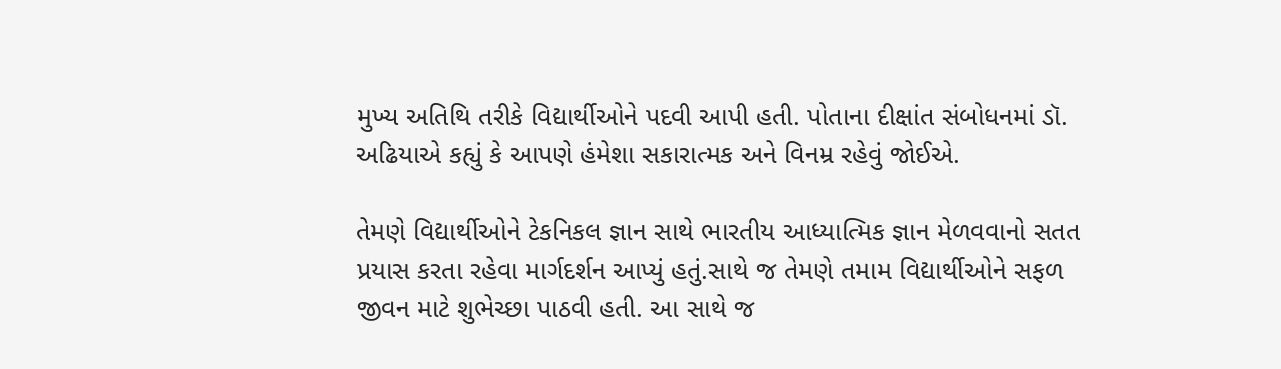મુખ્ય અતિથિ તરીકે વિદ્યાર્થીઓને પદવી આપી હતી. પોતાના દીક્ષાંત સંબોધનમાં ડૉ. અઢિયાએ કહ્યું કે આપણે હંમેશા સકારાત્મક અને વિનમ્ર રહેવું જોઈએ.

તેમણે વિદ્યાર્થીઓને ટેકનિકલ જ્ઞાન સાથે ભારતીય આધ્યાત્મિક જ્ઞાન મેળવવાનો સતત પ્રયાસ કરતા રહેવા માર્ગદર્શન આપ્યું હતું.સાથે જ તેમણે તમામ વિદ્યાર્થીઓને સફળ જીવન માટે શુભેચ્છા પાઠવી હતી. આ સાથે જ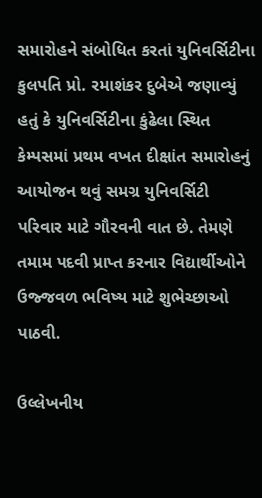સમારોહને સંબોધિત કરતાં યુનિવર્સિટીના કુલપતિ પ્રો. રમાશંકર દુબેએ જણાવ્યું હતું કે યુનિવર્સિટીના કુંઢેલા સ્થિત કેમ્પસમાં પ્રથમ વખત દીક્ષાંત સમારોહનું આયોજન થવું સમગ્ર યુનિવર્સિટી પરિવાર માટે ગૌરવની વાત છે. તેમણે તમામ પદવી પ્રાપ્ત કરનાર વિદ્યાર્થીઓને ઉજ્જવળ ભવિષ્ય માટે શુભેચ્છાઓ પાઠવી.

ઉલ્લેખનીય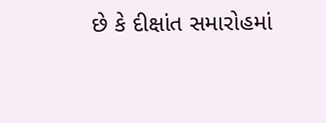છે કે દીક્ષાંત સમારોહમાં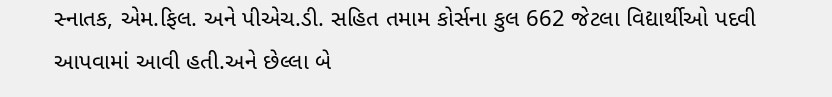સ્નાતક, એમ.ફિલ. અને પીએચ.ડી. સહિત તમામ કોર્સના કુલ 662 જેટલા વિદ્યાર્થીઓ પદવી આપવામાં આવી હતી.અને છેલ્લા બે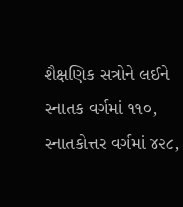શૈક્ષણિક સત્રોને લઈને સ્નાતક વર્ગમાં ૧૧૦, સ્નાતકોત્તર વર્ગમાં ૪૨૮,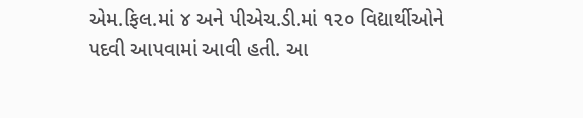એમ.ફિલ.માં ૪ અને પીએચ.ડી.માં ૧૨૦ વિદ્યાર્થીઓને પદવી આપવામાં આવી હતી. આ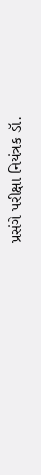પ્રસંગે પરીક્ષા નિયંત્રક ડૉ.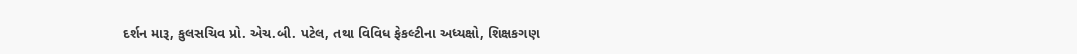દર્શન મારૂ, કુલસચિવ પ્રો. એચ.બી. પટેલ, તથા વિવિધ ફેકલ્ટીના અધ્યક્ષો, શિક્ષકગણ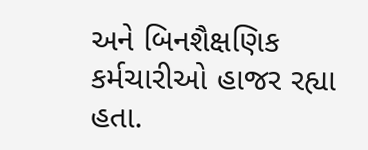અને બિનશૈક્ષણિક કર્મચારીઓ હાજર રહ્યા હતા.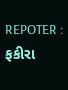REPOTER : ફકીરા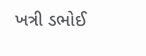ખત્રી ડભોઈ